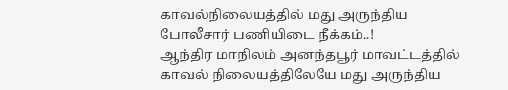காவல்நிலையத்தில் மது அருந்திய போலீசார் பணியிடை நீக்கம்..!
ஆந்திர மாநிலம் அனந்தபூர் மாவட்டத்தில் காவல் நிலையத்திலேயே மது அருந்திய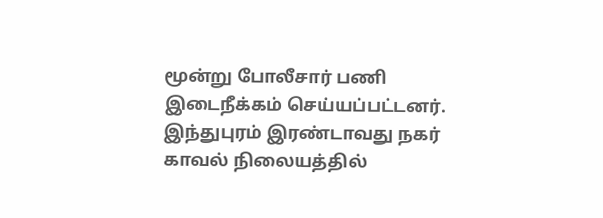மூன்று போலீசார் பணி இடைநீக்கம் செய்யப்பட்டனர். இந்துபுரம் இரண்டாவது நகர் காவல் நிலையத்தில்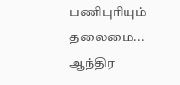பணிபுரியும் தலைமை...
ஆந்திர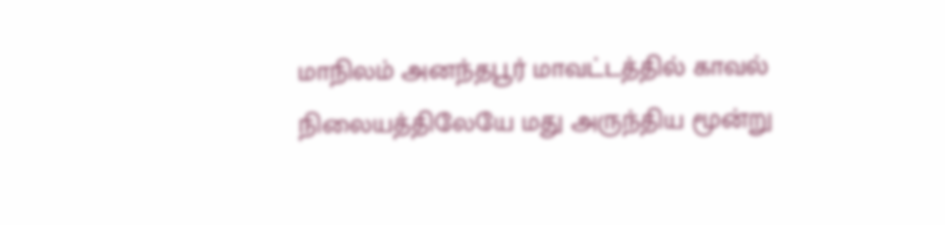மாநிலம் அனந்தபூர் மாவட்டத்தில் காவல் நிலையத்திலேயே மது அருந்திய மூன்று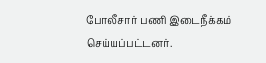போலீசார் பணி இடைநீக்கம் செய்யப்பட்டனர்.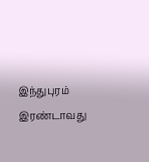இந்துபுரம் இரண்டாவது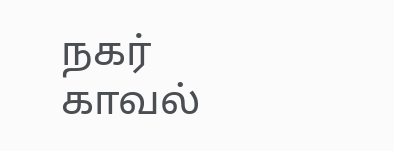நகர் காவல்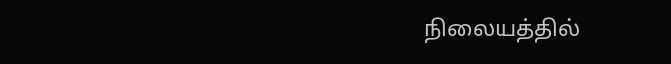நிலையத்தில்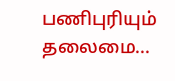பணிபுரியும் தலைமை...